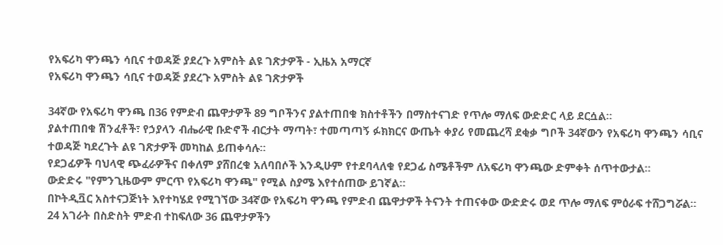የአፍሪካ ዋንጫን ሳቢና ተወዳጅ ያደረጉ አምስት ልዩ ገጽታዎች - ኢዜአ አማርኛ
የአፍሪካ ዋንጫን ሳቢና ተወዳጅ ያደረጉ አምስት ልዩ ገጽታዎች

34ኛው የአፍሪካ ዋንጫ በ36 የምድብ ጨዋታዎች 89 ግቦችንና ያልተጠበቁ ክስተቶችን በማስተናገድ የጥሎ ማለፍ ውድድር ላይ ደርሷል።
ያልተጠበቁ ሽንፈቶች፣ የኃያላን ብሔራዊ ቡድኖች ብርታት ማጣት፣ ተመጣጣኝ ፉክክርና ውጤት ቀያሪ የመጨረሻ ደቂቃ ግቦች 34ኛውን የአፍሪካ ዋንጫን ሳቢና ተወዳጅ ካደረጉት ልዩ ገጽታዎች መካከል ይጠቀሳሉ።
የደጋፊዎች ባህላዊ ጭፈራዎችና በቀለም ያሸበረቁ አለባበሶች እንዲሁም የተደባላለቁ የደጋፊ ስሜቶችም ለአፍሪካ ዋንጫው ድምቀት ሰጥተውታል።
ውድድሩ "የምንጊዜውም ምርጥ የአፍሪካ ዋንጫ" የሚል ስያሜ እየተሰጠው ይገኛል።
በኮትዲቯር አስተናጋጅነት እየተካሄደ የሚገኘው 34ኛው የአፍሪካ ዋንጫ የምድብ ጨዋታዎች ትናንት ተጠናቀው ውድድሩ ወደ ጥሎ ማለፍ ምዕራፍ ተሸጋግሯል።
24 አገራት በስድስት ምድብ ተከፍለው 36 ጨዋታዎችን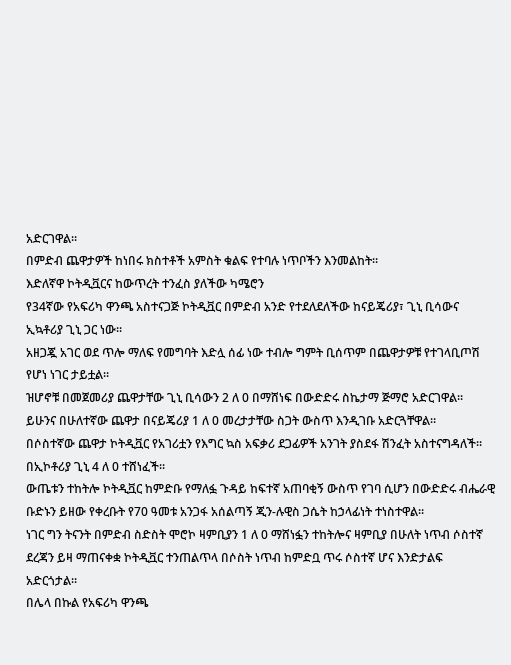አድርገዋል።
በምድብ ጨዋታዎች ከነበሩ ክስተቶች አምስት ቁልፍ የተባሉ ነጥቦችን እንመልከት።
እድለኛዋ ኮትዲቯርና ከውጥረት ተንፈስ ያለችው ካሜሮን
የ34ኛው የአፍሪካ ዋንጫ አስተናጋጅ ኮትዲቯር በምድብ አንድ የተደለደለችው ከናይጄሪያ፣ ጊኒ ቢሳውና ኢኳቶሪያ ጊኒ ጋር ነው።
አዘጋጇ አገር ወደ ጥሎ ማለፍ የመግባት እድሏ ሰፊ ነው ተብሎ ግምት ቢሰጥም በጨዋታዎቹ የተገላቢጦሽ የሆነ ነገር ታይቷል።
ዝሆኖቹ በመጀመሪያ ጨዋታቸው ጊኒ ቢሳውን 2 ለ 0 በማሸነፍ በውድድሩ ስኬታማ ጅማሮ አድርገዋል።
ይሁንና በሁለተኛው ጨዋታ በናይጄሪያ 1 ለ 0 መረታታቸው ስጋት ውስጥ እንዲገቡ አድርጓቸዋል።
በሶስተኛው ጨዋታ ኮትዲቯር የአገሪቷን የእግር ኳስ አፍቃሪ ደጋፊዎች አንገት ያስደፋ ሽንፈት አስተናግዳለች። በኢኮቶሪያ ጊኒ 4 ለ 0 ተሸነፈች።
ውጤቱን ተከትሎ ኮትዲቯር ከምድቡ የማለፏ ጉዳይ ከፍተኛ አጠባቂኝ ውስጥ የገባ ሲሆን በውድድሩ ብሔራዊ ቡድኑን ይዘው የቀረቡት የ70 ዓመቱ አንጋፋ አሰልጣኝ ጂን-ሉዊስ ጋሴት ከኃላፊነት ተነስተዋል።
ነገር ግን ትናንት በምድብ ስድስት ሞሮኮ ዛምቢያን 1 ለ 0 ማሸነፏን ተከትሎና ዛምቢያ በሁለት ነጥብ ሶስተኛ ደረጃን ይዛ ማጠናቀቋ ኮትዲቯር ተንጠልጥላ በሶስት ነጥብ ከምድቧ ጥሩ ሶስተኛ ሆና እንድታልፍ አድርጎታል።
በሌላ በኩል የአፍሪካ ዋንጫ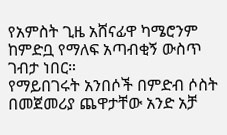የአምስት ጊዜ አሸናፊዋ ካሜሮንም ከምድቧ የማለፍ አጣብቂኝ ውስጥ ገብታ ነበር።
የማይበገሩት አንበሶች በምድብ ሶስት በመጀመሪያ ጨዋታቸው አንድ አቻ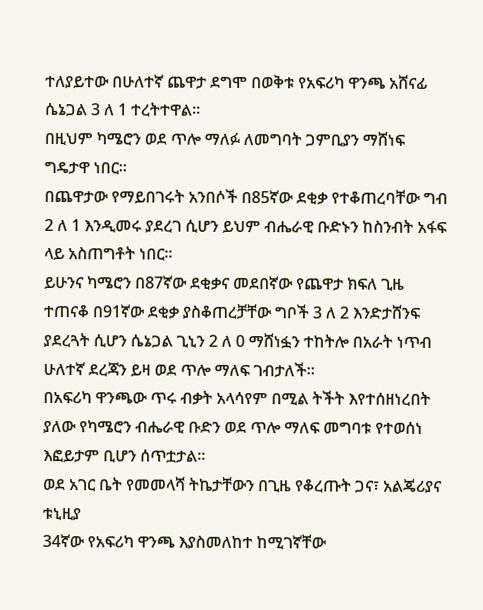ተለያይተው በሁለተኛ ጨዋታ ደግሞ በወቅቱ የአፍሪካ ዋንጫ አሸናፊ ሴኔጋል 3 ለ 1 ተረትተዋል።
በዚህም ካሜሮን ወደ ጥሎ ማለፉ ለመግባት ጋምቢያን ማሸነፍ ግዴታዋ ነበር።
በጨዋታው የማይበገሩት አንበሶች በ85ኛው ደቂቃ የተቆጠረባቸው ግብ 2 ለ 1 እንዲመሩ ያደረገ ሲሆን ይህም ብሔራዊ ቡድኑን ከስንብት አፋፍ ላይ አስጠግቶት ነበር።
ይሁንና ካሜሮን በ87ኛው ደቂቃና መደበኛው የጨዋታ ክፍለ ጊዜ ተጠናቆ በ91ኛው ደቂቃ ያስቆጠረቻቸው ግቦች 3 ለ 2 እንድታሸንፍ ያደረጓት ሲሆን ሴኔጋል ጊኒን 2 ለ 0 ማሸነፏን ተከትሎ በአራት ነጥብ ሁለተኛ ደረጃን ይዛ ወደ ጥሎ ማለፍ ገብታለች።
በአፍሪካ ዋንጫው ጥሩ ብቃት አላሳየም በሚል ትችት እየተሰዘነረበት ያለው የካሜሮን ብሔራዊ ቡድን ወደ ጥሎ ማለፍ መግባቱ የተወሰነ እፎይታም ቢሆን ሰጥቷታል።
ወደ አገር ቤት የመመላሻ ትኬታቸውን በጊዜ የቆረጡት ጋና፣ አልጄሪያና ቱኒዚያ
34ኛው የአፍሪካ ዋንጫ እያስመለከተ ከሚገኛቸው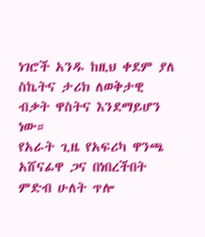ነገሮች አንዱ ከዚህ ቀደም ያለ ስኬትና ታሪክ ለወቅታዊ ብቃት ዋስትና እንደማይሆን ነው።
የአራት ጊዜ የአፍሪካ ዋንጫ አሸናፊዋ ጋና በነበረችበት ምድብ ሁለት ጥሎ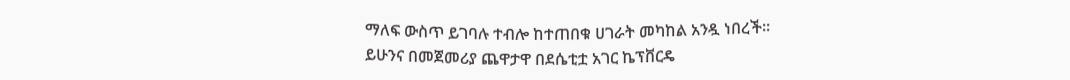ማለፍ ውስጥ ይገባሉ ተብሎ ከተጠበቁ ሀገራት መካከል አንዷ ነበረች።
ይሁንና በመጀመሪያ ጨዋታዋ በደሴቲቷ አገር ኬፕቨርዴ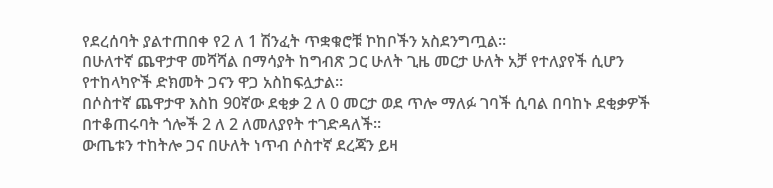የደረሰባት ያልተጠበቀ የ2 ለ 1 ሽንፈት ጥቋቁሮቹ ኮከቦችን አስደንግጧል።
በሁለተኛ ጨዋታዋ መሻሻል በማሳያት ከግብጽ ጋር ሁለት ጊዜ መርታ ሁለት አቻ የተለያየች ሲሆን የተከላካዮች ድክመት ጋናን ዋጋ አስከፍሏታል።
በሶስተኛ ጨዋታዋ እስከ 90ኛው ደቂቃ 2 ለ 0 መርታ ወደ ጥሎ ማለፉ ገባች ሲባል በባከኑ ደቂቃዎች በተቆጠሩባት ጎሎች 2 ለ 2 ለመለያየት ተገድዳለች።
ውጤቱን ተከትሎ ጋና በሁለት ነጥብ ሶስተኛ ደረጃን ይዛ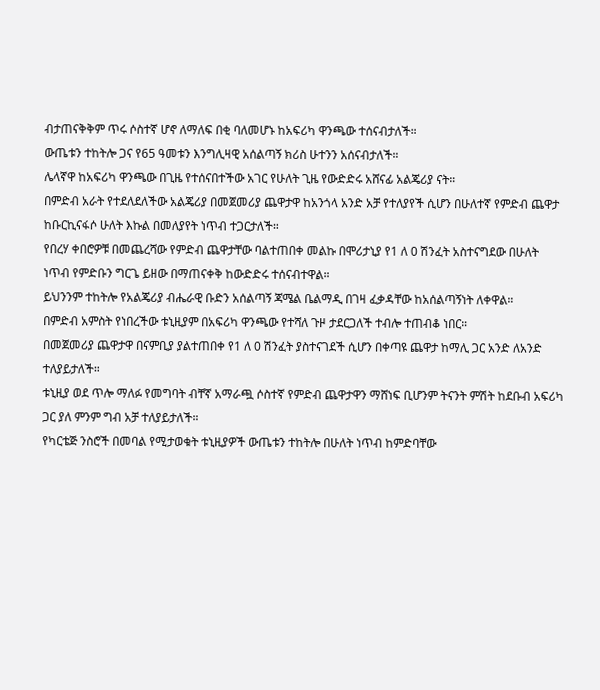ብታጠናቅቅም ጥሩ ሶስተኛ ሆኖ ለማለፍ በቂ ባለመሆኑ ከአፍሪካ ዋንጫው ተሰናብታለች።
ውጤቱን ተከትሎ ጋና የ65 ዓመቱን እንግሊዛዊ አሰልጣኝ ክሪስ ሁተንን አሰናብታለች።
ሌላኛዋ ከአፍሪካ ዋንጫው በጊዜ የተሰናበተችው አገር የሁለት ጊዜ የውድድሩ አሸናፊ አልጄሪያ ናት።
በምድብ አራት የተደለደለችው አልጄሪያ በመጀመሪያ ጨዋታዋ ከአንጎላ አንድ አቻ የተለያየች ሲሆን በሁለተኛ የምድብ ጨዋታ ከቡርኪናፋሶ ሁለት እኩል በመለያየት ነጥብ ተጋርታለች።
የበረሃ ቀበሮዎቹ በመጨረሻው የምድብ ጨዋታቸው ባልተጠበቀ መልኩ በሞሪታኒያ የ1 ለ 0 ሽንፈት አስተናግደው በሁለት ነጥብ የምድቡን ግርጌ ይዘው በማጠናቀቅ ከውድድሩ ተሰናብተዋል።
ይህንንም ተከትሎ የአልጄሪያ ብሔራዊ ቡድን አሰልጣኝ ጃሜል ቤልማዲ በገዛ ፈቃዳቸው ከአሰልጣኝነት ለቀዋል።
በምድብ አምስት የነበረችው ቱኒዚያም በአፍሪካ ዋንጫው የተሻለ ጉዞ ታደርጋለች ተብሎ ተጠብቆ ነበር።
በመጀመሪያ ጨዋታዋ በናምቢያ ያልተጠበቀ የ1 ለ 0 ሽንፈት ያስተናገደች ሲሆን በቀጣዩ ጨዋታ ከማሊ ጋር አንድ ለአንድ ተለያይታለች።
ቱኒዚያ ወደ ጥሎ ማለፉ የመግባት ብቸኛ አማራጯ ሶስተኛ የምድብ ጨዋታዋን ማሸነፍ ቢሆንም ትናንት ምሽት ከደቡብ አፍሪካ ጋር ያለ ምንም ግብ አቻ ተለያይታለች።
የካርቴጅ ንስሮች በመባል የሚታወቁት ቱኒዚያዎች ውጤቱን ተከትሎ በሁለት ነጥብ ከምድባቸው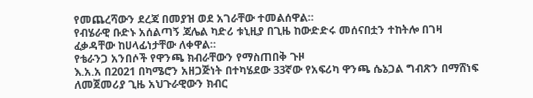የመጨረሻውን ደረጃ በመያዝ ወደ አገራቸው ተመልሰዋል።
የብሄራዊ ቡድኑ አሰልጣኝ ጃሌል ካድሪ ቱኒዚያ በጊዜ ከውድድሩ መሰናበቷን ተከትሎ በገዛ ፈቃዳቸው ከሀላፊነታቸው ለቀዋል።
የቴራንጋ አንበሶች የዋንጫ ክብራቸውን የማስጠበቅ ጉዞ
እ.አ.አ በ2021 በካሜሮን አዘጋጅነት በተካሄደው 33ኛው የአፍሪካ ዋንጫ ሴኔጋል ግብጽን በማሸነፍ ለመጀመሪያ ጊዜ አህጉራዊውን ክብር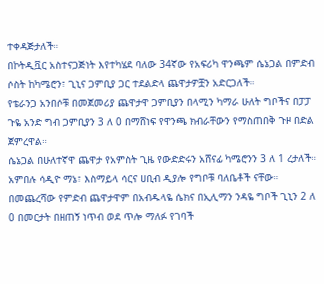ተቀዳጅታለች።
በኮትዲቯር አስተናጋጅነት እየተካሄደ ባለው 34ኛው የአፍሪካ ዋንጫም ሴኔጋል በምድብ ሶስት ከካሜሮን፣ ጊኒና ጋምቢያ ጋር ተደልድላ ጨዋታዎቿን አድርጋለች።
የቴራንጋ አንበሶቹ በመጀመሪያ ጨዋታዋ ጋምቢያን በላሚን ካማራ ሁለት ግቦችና በፓፓ ጉዬ አንድ ግብ ጋምቢያን 3 ለ 0 በማሸነፍ የዋንጫ ክብራቸውን የማስጠበቅ ጉዞ በድል ጀምረዋል።
ሴኔጋል በሁለተኛዋ ጨዋታ የአምስት ጊዜ የውድድሩን አሸናፊ ካሜሮንን 3 ለ 1 ረታለች። አምበሉ ሳዲዮ ማኔ፣ እስማይላ ሳርና ሀቢብ ዲያሎ የግቦቹ ባለቤቶች ናቸው።
በመጨረሻው የምድብ ጨዋታዋም በአብዱላዬ ሴክና በኢሊማን ንዳዬ ግቦች ጊኒን 2 ለ 0 በመርታት በዘጠኝ ነጥብ ወደ ጥሎ ማለፉ የገባች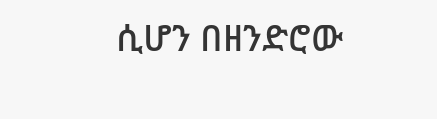ሲሆን በዘንድሮው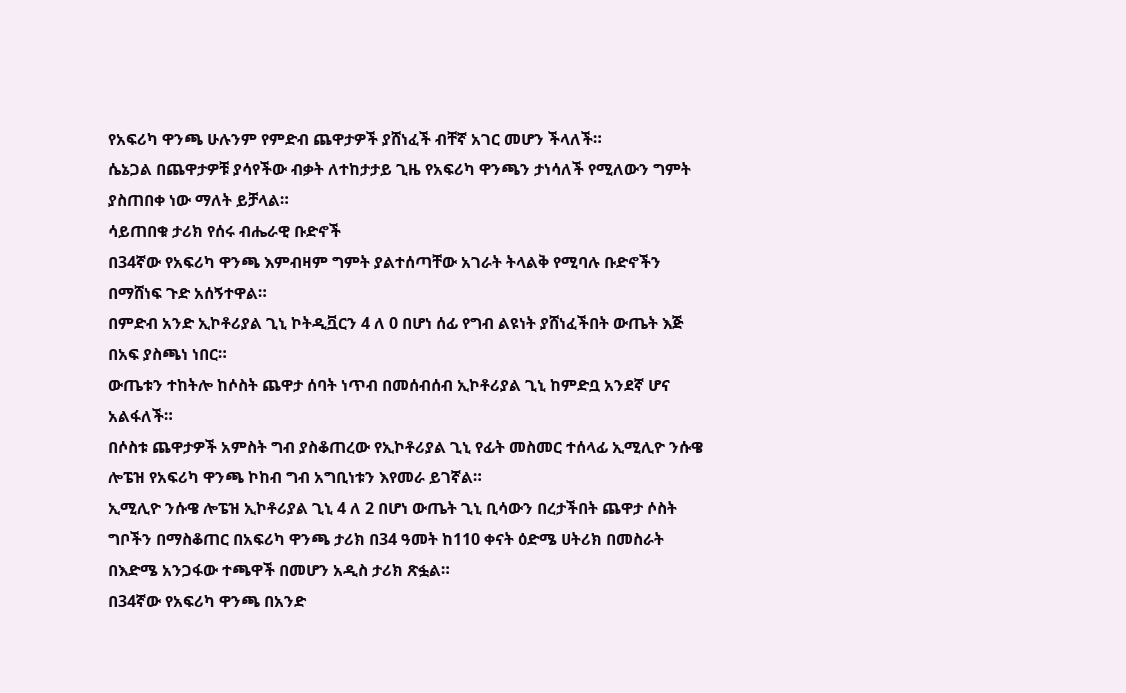የአፍሪካ ዋንጫ ሁሉንም የምድብ ጨዋታዎች ያሸነፈች ብቸኛ አገር መሆን ችላለች።
ሴኔጋል በጨዋታዎቹ ያሳየችው ብቃት ለተከታታይ ጊዜ የአፍሪካ ዋንጫን ታነሳለች የሚለውን ግምት ያስጠበቀ ነው ማለት ይቻላል።
ሳይጠበቁ ታሪክ የሰሩ ብሔራዊ ቡድኖች
በ34ኛው የአፍሪካ ዋንጫ እምብዛም ግምት ያልተሰጣቸው አገራት ትላልቅ የሚባሉ ቡድኖችን በማሸነፍ ጉድ አሰኝተዋል።
በምድብ አንድ ኢኮቶሪያል ጊኒ ኮትዲቯርን 4 ለ 0 በሆነ ሰፊ የግብ ልዩነት ያሸነፈችበት ውጤት እጅ በአፍ ያስጫነ ነበር።
ውጤቱን ተከትሎ ከሶስት ጨዋታ ሰባት ነጥብ በመሰብሰብ ኢኮቶሪያል ጊኒ ከምድቧ አንደኛ ሆና አልፋለች።
በሶስቱ ጨዋታዎች አምስት ግብ ያስቆጠረው የኢኮቶሪያል ጊኒ የፊት መስመር ተሰላፊ ኢሚሊዮ ንሱዌ ሎፔዝ የአፍሪካ ዋንጫ ኮከብ ግብ አግቢነቱን እየመራ ይገኛል።
ኢሚሊዮ ንሱዌ ሎፔዝ ኢኮቶሪያል ጊኒ 4 ለ 2 በሆነ ውጤት ጊኒ ቢሳውን በረታችበት ጨዋታ ሶስት ግቦችን በማስቆጠር በአፍሪካ ዋንጫ ታሪክ በ34 ዓመት ከ110 ቀናት ዕድሜ ሀትሪክ በመስራት በእድሜ አንጋፋው ተጫዋች በመሆን አዲስ ታሪክ ጽፏል።
በ34ኛው የአፍሪካ ዋንጫ በአንድ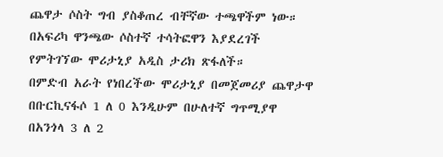ጨዋታ ሶስት ግብ ያስቆጠረ ብቸኛው ተጫዋችም ነው።
በአፍሪካ ዋንጫው ሶስተኛ ተሳትፎዋን እያደረገች የምትገኘው ሞሪታኒያ አዲስ ታሪክ ጽፋለች።
በምድብ አራት የነበረችው ሞሪታኒያ በመጀመሪያ ጨዋታዋ በቡርኪናፋሶ 1 ለ 0 እንዲሁም በሁለተኛ ግጥሚያዋ በአንጎላ 3 ለ 2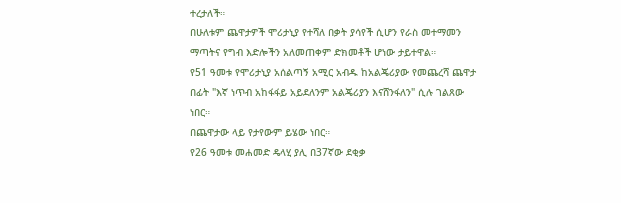ተረታለች።
በሁለቱም ጨዋታዎች ሞሪታኒያ የተሻለ በቃት ያሳየች ሲሆን የራስ መተማመን ማጣትና የግብ እድሎችን አለመጠቀም ድክመቶች ሆነው ታይተዋል።
የ51 ዓመቱ የሞሪታኒያ አሰልጣኝ አሚር አብዱ ከአልጄሪያው የመጨረሻ ጨዋታ በፊት "እኛ ነጥብ አከፋፋይ አይደለንም አልጄሪያን እናሸንፋለን" ሲሉ ገልጸው ነበር።
በጨዋታው ላይ የታየውም ይሄው ነበር።
የ26 ዓመቱ መሐመድ ዴላሂ ያሊ በ37ኛው ደቂቃ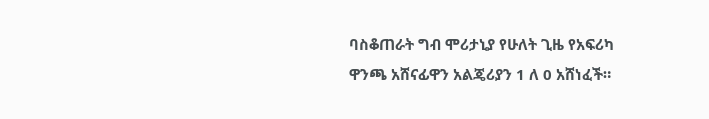ባስቆጠራት ግብ ሞሪታኒያ የሁለት ጊዜ የአፍሪካ ዋንጫ አሸናፊዋን አልጄሪያን 1 ለ 0 አሸነፈች።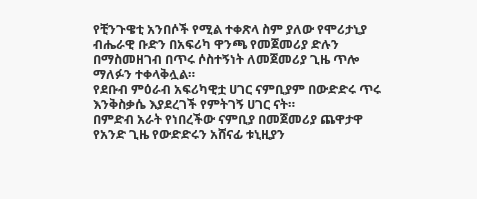የቺንጉዌቲ አንበሶች የሚል ተቀጽላ ስም ያለው የሞሪታኒያ ብሔራዊ ቡድን በአፍሪካ ዋንጫ የመጀመሪያ ድሉን በማስመዘገብ በጥሩ ሶስተኝነት ለመጀመሪያ ጊዜ ጥሎ ማለፉን ተቀላቅሏል።
የደቡብ ምዕራብ አፍሪካዊቷ ሀገር ናምቢያም በውድድሩ ጥሩ እንቅስቃሴ እያደረገች የምትገኝ ሀገር ናት።
በምድብ አራት የነበረችው ናምቢያ በመጀመሪያ ጨዋታዋ የአንድ ጊዜ የውድድሩን አሸናፊ ቱኒዚያን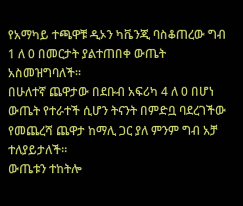የአማካይ ተጫዋቹ ዲኦን ካቬንጂ ባስቆጠረው ግብ 1 ለ 0 በመርታት ያልተጠበቀ ውጤት አስመዝግባለች።
በሁለተኛ ጨዋታው በደቡብ አፍሪካ 4 ለ 0 በሆነ ውጤት የተራተች ሲሆን ትናንት በምድቧ ባደረገችው የመጨረሻ ጨዋታ ከማሊ ጋር ያለ ምንም ግብ አቻ ተለያይታለች።
ውጤቱን ተከትሎ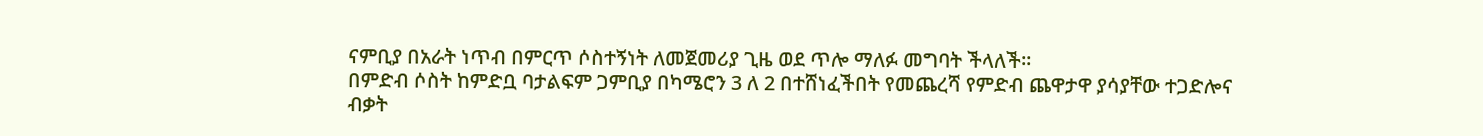ናምቢያ በአራት ነጥብ በምርጥ ሶስተኝነት ለመጀመሪያ ጊዜ ወደ ጥሎ ማለፉ መግባት ችላለች።
በምድብ ሶስት ከምድቧ ባታልፍም ጋምቢያ በካሜሮን 3 ለ 2 በተሸነፈችበት የመጨረሻ የምድብ ጨዋታዋ ያሳያቸው ተጋድሎና ብቃት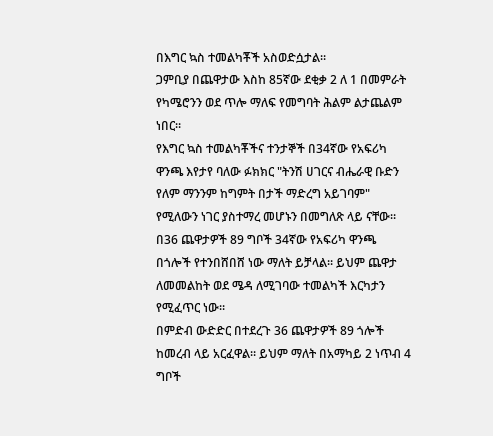በእግር ኳስ ተመልካቾች አስወድሷታል።
ጋምቢያ በጨዋታው እስከ 85ኛው ደቂቃ 2 ለ 1 በመምራት የካሜሮንን ወደ ጥሎ ማለፍ የመግባት ሕልም ልታጨልም ነበር።
የእግር ኳስ ተመልካቾችና ተንታኞች በ34ኛው የአፍሪካ ዋንጫ እየታየ ባለው ፉክክር "ትንሽ ሀገርና ብሔራዊ ቡድን የለም ማንንም ከግምት በታች ማድረግ አይገባም" የሚለውን ነገር ያስተማረ መሆኑን በመግለጽ ላይ ናቸው።
በ36 ጨዋታዎች 89 ግቦች 34ኛው የአፍሪካ ዋንጫ በጎሎች የተንበሸበሸ ነው ማለት ይቻላል። ይህም ጨዋታ ለመመልከት ወደ ሜዳ ለሚገባው ተመልካች እርካታን የሚፈጥር ነው።
በምድብ ውድድር በተደረጉ 36 ጨዋታዎች 89 ጎሎች ከመረብ ላይ አርፈዋል። ይህም ማለት በአማካይ 2 ነጥብ 4 ግቦች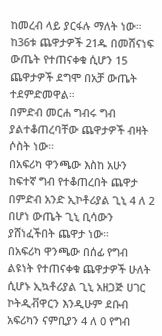ከመረብ ላይ ያርፋሉ ማለት ነው።
ከ36ቱ ጨዋታዎች 21ዱ በመሸናነፍ ውጤት የተጠናቀቁ ሲሆን 15 ጨዋታዎች ደግሞ በአቻ ውጤት ተደምድመዋል።
በምድብ መርሐ ግብሩ ግብ ያልተቆጠረባቸው ጨዋታዎች ብዛት ሶስት ነው።
በአፍሪካ ዋንጫው እስከ አሁን ከፍተኛ ግብ የተቆጠረበት ጨዋታ በምድብ አንድ ኢኮቶሪያል ጊኒ 4 ለ 2 በሆነ ውጤት ጊኒ ቢሳውን ያሸነፈችበት ጨዋታ ነው።
በአፍሪካ ዋንጫው በሰፊ የግብ ልዩነት የተጠናቀቁ ጨዋታዎች ሁለት ሲሆኑ ኢኳቶሪያል ጊኒ አዘጋጅ ሀገር ኮትዲቭዋርን እንዲሁም ደቡብ አፍሪካን ናምቢያን 4 ለ 0 የግብ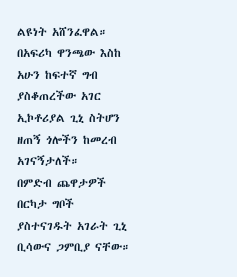ልዩነት አሸንፈዋል።
በአፍሪካ ዋንጫው እስከ አሁን ከፍተኛ ግብ ያስቆጠረችው አገር ኢኮቶሪያል ጊኒ ስትሆን ዘጠኝ ጎሎችን ከመረብ አገናኝታለች።
በምድብ ጨዋታዎች በርካታ ግቦች ያስተናገዱት አገራት ጊኒ ቢሳውና ጋምቢያ ናቸው።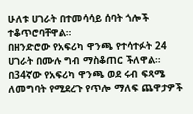ሁለቱ ሀገራት በተመሳሳይ ሰባት ጎሎች ተቆጥሮባቸዋል።
በዘንድሮው የአፍሪካ ዋንጫ የተሳተፉት 24 ሀገራት በሙሉ ግብ ማስቆጠር ችለዋል።
በ34ኛው የአፍሪካ ዋንጫ ወደ ሩብ ፍጻሜ ለመግባት የሚደረጉ የጥሎ ማለፍ ጨዋታዎች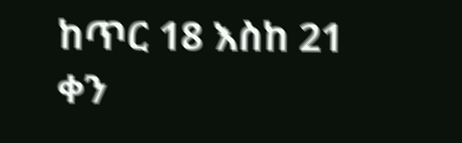ከጥር 18 እስከ 21 ቀን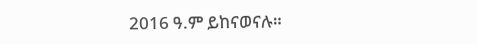2016 ዓ.ም ይከናወናሉ።